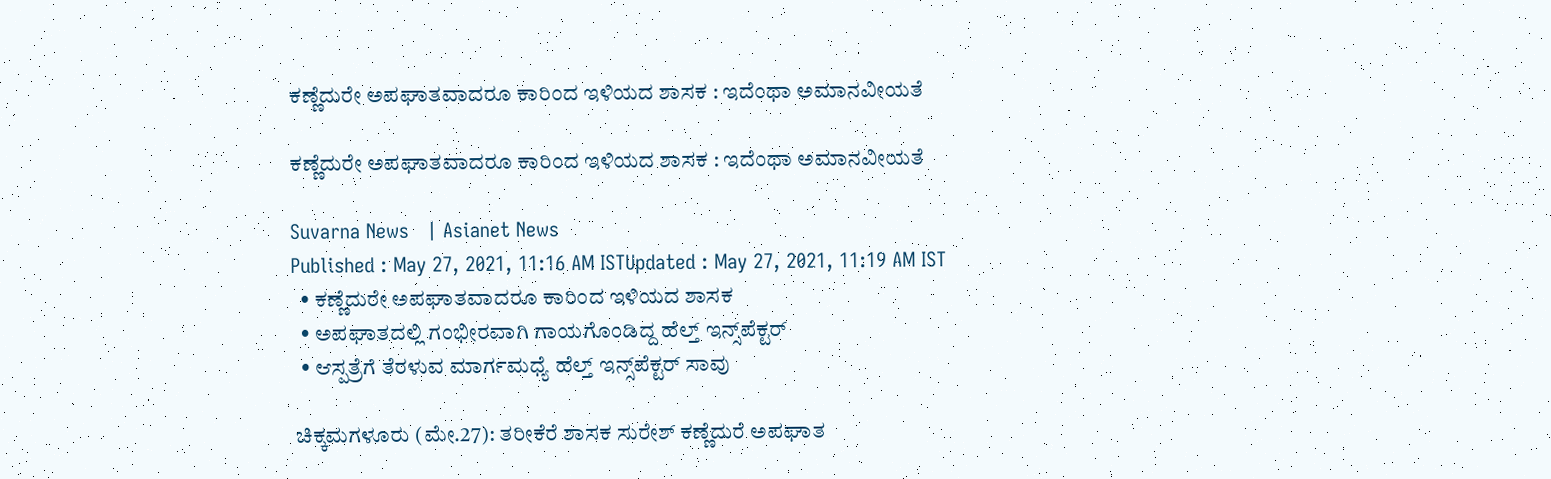ಕಣ್ಣೆದುರೇ ಅಪಘಾತವಾದರೂ ಕಾರಿಂದ ಇಳಿಯದ ಶಾಸಕ : ಇದೆಂಥಾ ಅಮಾನವೀಯತೆ

ಕಣ್ಣೆದುರೇ ಅಪಘಾತವಾದರೂ ಕಾರಿಂದ ಇಳಿಯದ ಶಾಸಕ : ಇದೆಂಥಾ ಅಮಾನವೀಯತೆ

Suvarna News   | Asianet News
Published : May 27, 2021, 11:16 AM ISTUpdated : May 27, 2021, 11:19 AM IST
  • ಕಣ್ಣೆದುರೇ ಅಪಘಾತವಾದರೂ ಕಾರಿಂದ ಇಳಿಯದ ಶಾಸಕ
  • ಅಪಘಾತದಲ್ಲಿ ಗಂಭೀರವಾಗಿ ಗಾಯಗೊಂಡಿದ್ದ ಹೆಲ್ತ್ ಇನ್ಸ್‌ಪೆಕ್ಟರ್
  • ಆಸ್ಪತ್ರೆಗೆ ತೆರಳುವ ಮಾರ್ಗಮಧ್ಯೆ ಹೆಲ್ತ್ ಇನ್ಸ್‌ಪೆಕ್ಟರ್‌ ಸಾವು

 ಚಿಕ್ಕಮಗಳೂರು (ಮೇ.27): ತರೀಕೆರೆ ಶಾಸಕ ಸುರೇಶ್ ಕಣ್ಣೆದುರೆ ಅಪಘಾತ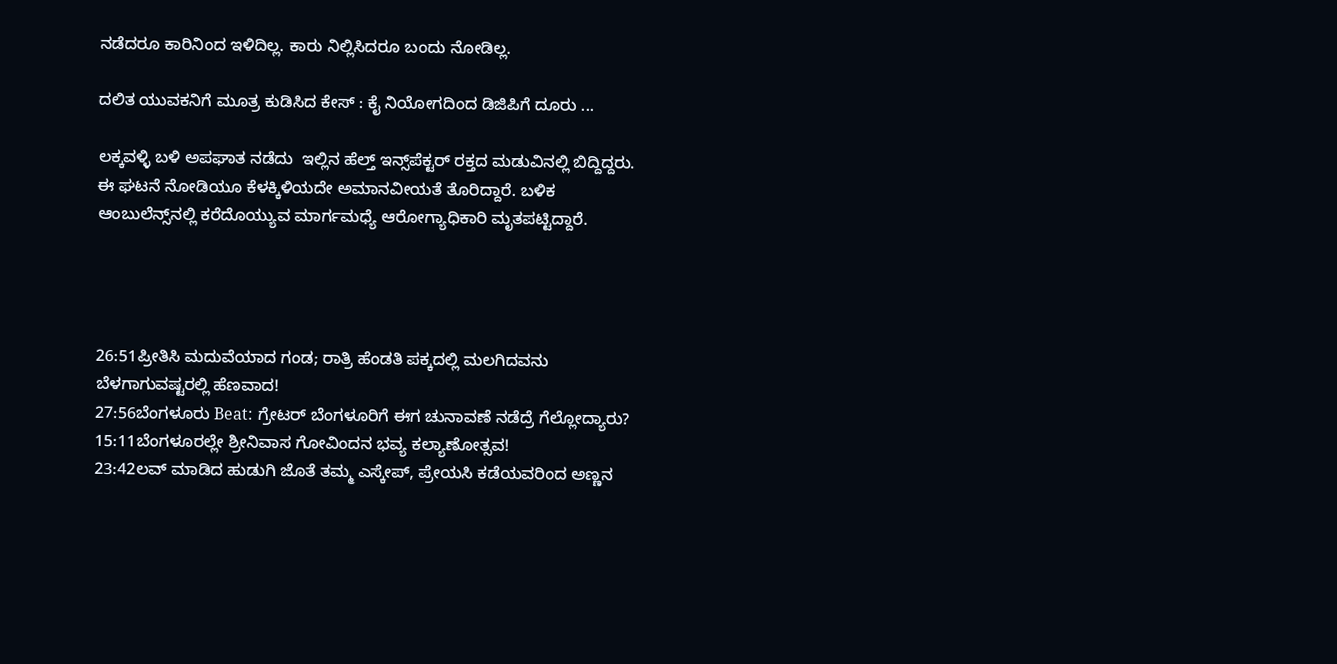ನಡೆದರೂ ಕಾರಿನಿಂದ ಇಳಿದಿಲ್ಲ. ಕಾರು ನಿಲ್ಲಿಸಿದರೂ ಬಂದು ನೋಡಿಲ್ಲ.

ದಲಿತ ಯುವಕನಿಗೆ ಮೂತ್ರ ಕುಡಿಸಿದ ಕೇಸ್ : ಕೈ ನಿಯೋಗದಿಂದ ಡಿಜಿಪಿಗೆ ದೂರು ...

ಲಕ್ಕವಳ್ಳಿ ಬಳಿ ಅಪಘಾತ ನಡೆದು  ಇಲ್ಲಿನ ಹೆಲ್ತ್ ಇನ್ಸ್‌ಪೆಕ್ಟರ್ ರಕ್ತದ ಮಡುವಿನಲ್ಲಿ ಬಿದ್ದಿದ್ದರು. ಈ ಘಟನೆ ನೋಡಿಯೂ ಕೆಳಕ್ಕಿಳಿಯದೇ ಅಮಾನವೀಯತೆ ತೊರಿದ್ದಾರೆ. ಬಳಿಕ ಆಂಬುಲೆನ್ಸ್‌ನಲ್ಲಿ ಕರೆದೊಯ್ಯುವ ಮಾರ್ಗಮಧ್ಯೆ ಆರೋಗ್ಯಾಧಿಕಾರಿ ಮೃತಪಟ್ಟಿದ್ದಾರೆ.




26:51ಪ್ರೀತಿಸಿ ಮದುವೆಯಾದ ಗಂಡ; ರಾತ್ರಿ ಹೆಂಡತಿ ಪಕ್ಕದಲ್ಲಿ ಮಲಗಿದವನು ಬೆಳಗಾಗುವಷ್ಟರಲ್ಲಿ ಹೆಣವಾದ!
27:56ಬೆಂಗಳೂರು Beat: ಗ್ರೇಟರ್ ಬೆಂಗಳೂರಿಗೆ ಈಗ ಚುನಾವಣೆ ನಡೆದ್ರೆ ಗೆಲ್ಲೋದ್ಯಾರು?
15:11ಬೆಂಗಳೂರಲ್ಲೇ ಶ್ರೀನಿವಾಸ ಗೋವಿಂದನ ಭವ್ಯ ಕಲ್ಯಾಣೋತ್ಸವ!
23:42ಲವ್ ಮಾಡಿದ ಹುಡುಗಿ ಜೊತೆ ತಮ್ಮ ಎಸ್ಕೇಪ್, ಪ್ರೇಯಸಿ ಕಡೆಯವರಿಂದ ಅಣ್ಣನ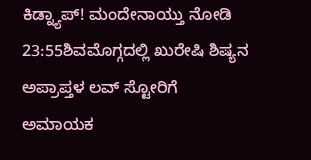ಕಿಡ್ನ್ಯಾಪ್! ಮಂದೇನಾಯ್ತು ನೋಡಿ
23:55ಶಿವಮೊಗ್ಗದಲ್ಲಿ ಖುರೇಷಿ ಶಿಷ್ಯನ ಅಪ್ರಾಪ್ತಳ ಲವ್ ಸ್ಟೋರಿಗೆ ಅಮಾಯಕ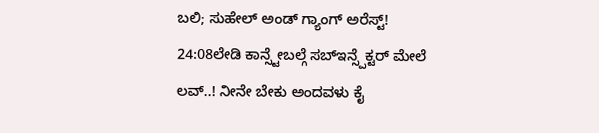ಬಲಿ; ಸುಹೇಲ್ ಅಂಡ್ ಗ್ಯಾಂಗ್ ಅರೆಸ್ಟ್!
24:08ಲೇಡಿ ಕಾನ್ಸ್ಟೇಬಲ್ಗೆ ಸಬ್ಇನ್ಸ್ಪೆಕ್ಟರ್ ಮೇಲೆ ಲವ್..! ನೀನೇ ಬೇಕು ಅಂದವಳು ಕೈ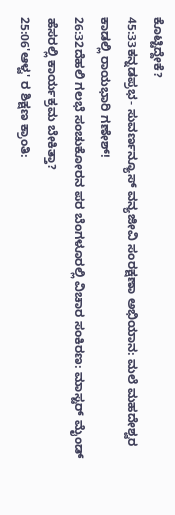ಕೊಟ್ಟಿದ್ದೇಕೆ?
45:33ಕನ್ನಡಪ್ರಭ- ಸುವರ್ಣನ್ಯೂಸ್‌ ವನ್ಯಜೀವಿ ಸಂರಕ್ಷಣಾ ಅಭಿಯಾನ: ಮಲೆ ಮಹದೇಶ್ವರ ಕಾಡಲ್ಲಿ ರಾಯಭಾರಿ ಗಣೇಶ್!
26:32ದೆಹಲಿ ಗಲಭೆ ಸಂಚುಕೋರನ ಪರ ಬೆಂಗಳೂರಲ್ಲಿ ವಿಚಾರ ಸಂಕಿರಣ: ಮಾಸ್ಟರ್ ಮೈಂಡ್ ಹೆಸರಲ್ಲಿ ಕಾರ್ಯಕ್ರಮ ಬೇಕಿತ್ತಾ?
25:06'ಆಳ್ವ' ರ ಶಿಕ್ಷಣ ಕ್ರಾಂತಿ: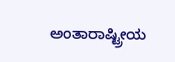ಅಂತಾರಾಷ್ಟ್ರೀಯ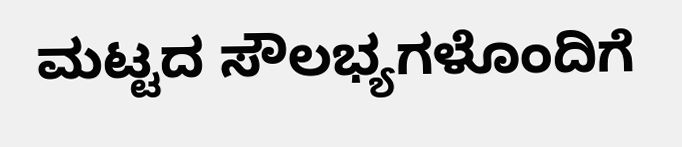ಮಟ್ಟದ ಸೌಲಭ್ಯಗಳೊಂದಿಗೆ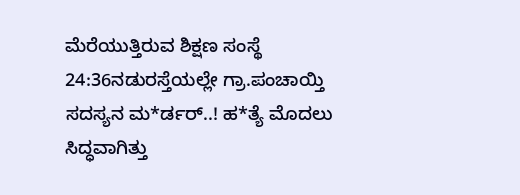ಮೆರೆಯುತ್ತಿರುವ ಶಿಕ್ಷಣ ಸಂಸ್ಥೆ
24:36ನಡುರಸ್ತೆಯಲ್ಲೇ ಗ್ರಾ.ಪಂಚಾಯ್ತಿ ಸದಸ್ಯನ ಮ*ರ್ಡರ್..! ಹ*ತ್ಯೆ ಮೊದಲು ಸಿದ್ಧವಾಗಿತ್ತು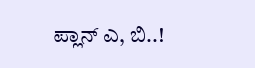ಪ್ಲಾನ್‌ ಎ, ಬಿ..!